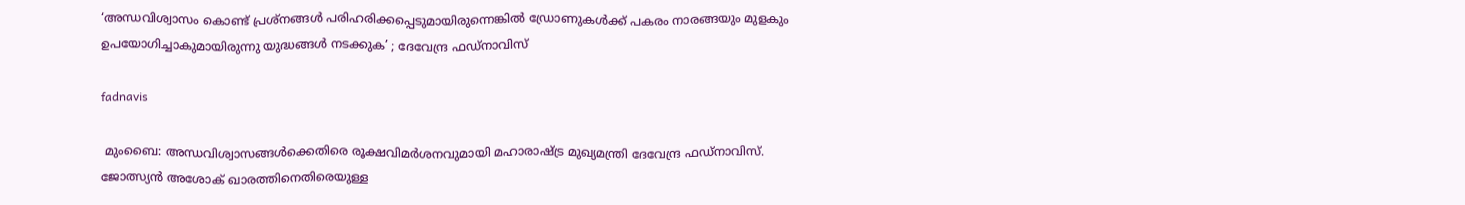‘അന്ധവിശ്വാസം കൊണ്ട് പ്രശ്നങ്ങൾ പരിഹരിക്കപ്പെടുമായിരുന്നെങ്കിൽ ഡ്രോണുകൾക്ക് പകരം നാരങ്ങയും മുളകും ഉപയോഗിച്ചാകുമായിരുന്നു യുദ്ധങ്ങൾ നടക്കുക’ ; ദേവേന്ദ്ര ഫഡ്‌നാവിസ്

fadnavis

 മുംബൈ: അന്ധവിശ്വാസങ്ങൾക്കെതിരെ രൂക്ഷവിമർശനവുമായി മഹാരാഷ്ട്ര മുഖ്യമന്ത്രി ദേവേന്ദ്ര ഫഡ്‌നാവിസ്. ജോത്സ്യൻ അശോക് ഖാരത്തിനെതിരെയുള്ള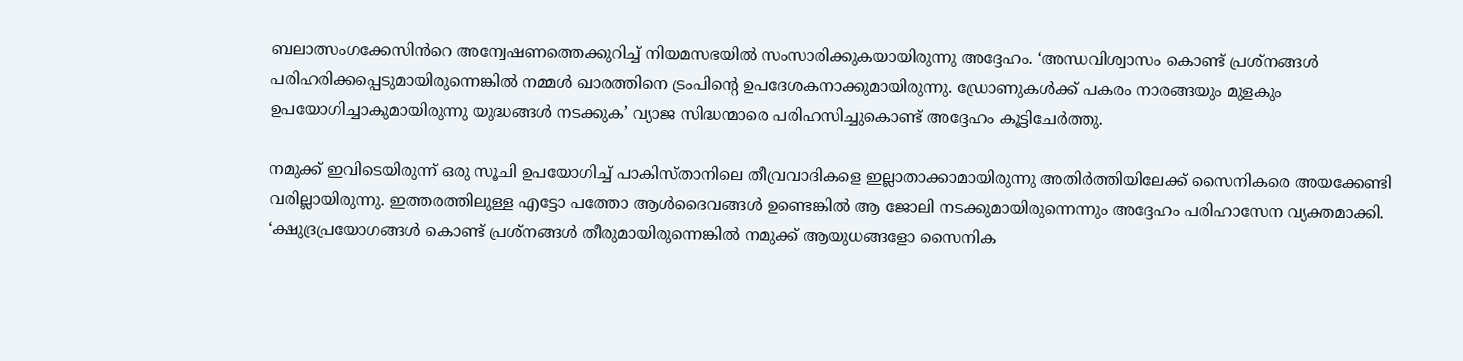ബലാത്സംഗക്കേസിൻറെ അന്വേഷണത്തെക്കുറിച്ച് നിയമസഭയിൽ സംസാരിക്കുകയായിരുന്നു അദ്ദേഹം. ‘അന്ധവിശ്വാസം കൊണ്ട് പ്രശ്നങ്ങൾ പരിഹരിക്കപ്പെടുമായിരുന്നെങ്കിൽ നമ്മൾ ഖാരത്തിനെ ട്രംപിന്റെ ഉപദേശകനാക്കുമായിരുന്നു. ഡ്രോണുകൾക്ക് പകരം നാരങ്ങയും മുളകും ഉപയോഗിച്ചാകുമായിരുന്നു യുദ്ധങ്ങൾ നടക്കുക’ വ്യാജ സിദ്ധന്മാരെ പരിഹസിച്ചുകൊണ്ട് അദ്ദേഹം കൂട്ടിചേർത്തു.

നമുക്ക് ഇവിടെയിരുന്ന് ഒരു സൂചി ഉപയോഗിച്ച് പാകിസ്താനിലെ തീവ്രവാദികളെ ഇല്ലാതാക്കാമായിരുന്നു അതിർത്തിയിലേക്ക് സൈനികരെ അയക്കേണ്ടി വരില്ലായിരുന്നു. ഇത്തരത്തിലുള്ള എട്ടോ പത്തോ ആൾദൈവങ്ങൾ ഉണ്ടെങ്കിൽ ആ ജോലി നടക്കുമായിരുന്നെന്നും അദ്ദേഹം പരിഹാസേന വ്യക്തമാക്കി. ‘ക്ഷുദ്രപ്രയോഗങ്ങൾ കൊണ്ട് പ്രശ്നങ്ങൾ തീരുമായിരുന്നെങ്കിൽ നമുക്ക് ആയുധങ്ങളോ സൈനിക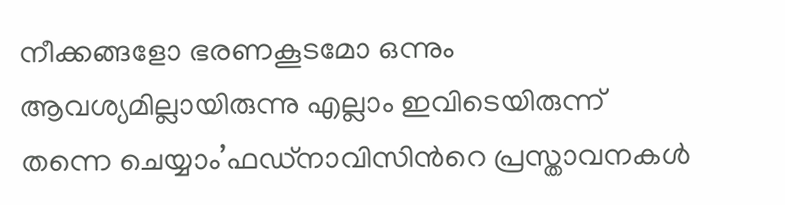നീക്കങ്ങളോ ഭരണകൂടമോ ഒന്നും ആവശ്യമില്ലായിരുന്നു എല്ലാം ഇവിടെയിരുന്ന് തന്നെ ചെയ്യാം’ഫഡ്നാവിസിൻറെ പ്രസ്താവനകൾ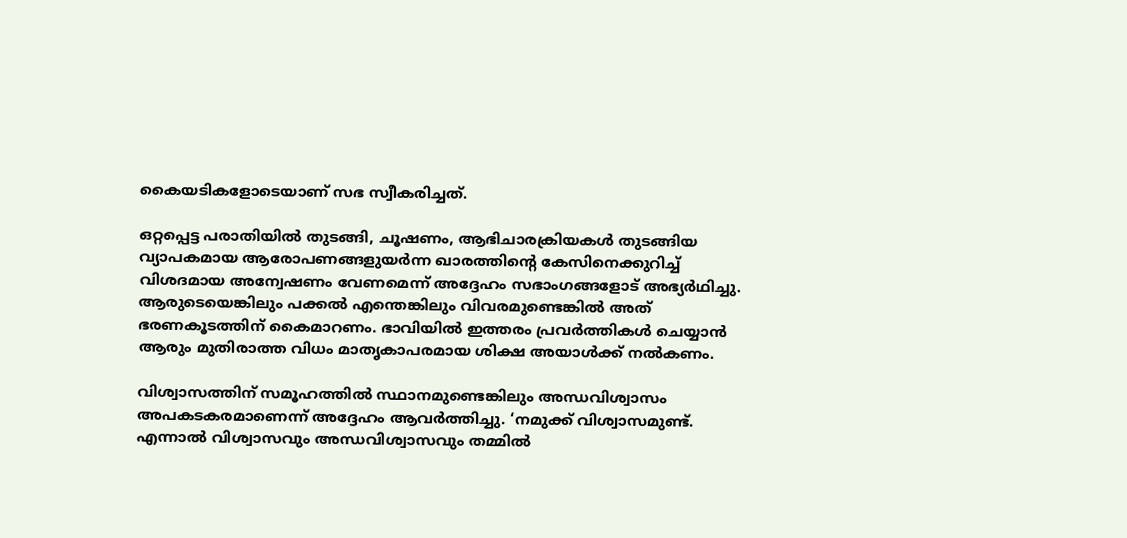കൈയടികളോടെയാണ് സഭ സ്വീകരിച്ചത്.

ഒറ്റപ്പെട്ട പരാതിയിൽ തുടങ്ങി, ചൂഷണം, ആഭിചാരക്രിയകൾ തുടങ്ങിയ വ്യാപകമായ ആരോപണങ്ങളുയർന്ന ഖാരത്തിന്റെ കേസിനെക്കുറിച്ച് വിശദമായ അന്വേഷണം വേണമെന്ന് അദ്ദേഹം സഭാംഗങ്ങളോട് അഭ്യർഥിച്ചു. ആരുടെയെങ്കിലും പക്കൽ എന്തെങ്കിലും വിവരമുണ്ടെങ്കിൽ അത് ഭരണകൂടത്തിന് കൈമാറണം. ഭാവിയിൽ ഇത്തരം പ്രവർത്തികൾ ചെയ്യാൻ ആരും മുതിരാത്ത വിധം മാതൃകാപരമായ ശിക്ഷ അയാൾക്ക് നൽകണം.

വിശ്വാസത്തിന് സമൂഹത്തിൽ സ്ഥാനമുണ്ടെങ്കിലും അന്ധവിശ്വാസം അപകടകരമാണെന്ന് അദ്ദേഹം ആവർത്തിച്ചു. ‘നമുക്ക് വിശ്വാസമുണ്ട്. എന്നാൽ വിശ്വാസവും അന്ധവിശ്വാസവും തമ്മിൽ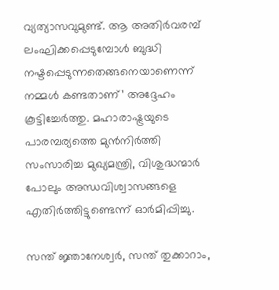വ്യത്യാസവുമുണ്ട്. ആ അതിർവരമ്പ് ലംഘിക്കപ്പെടുമ്പോൾ ബുദ്ധി നഷ്ടപ്പെടുന്നതെങ്ങനെയാണെന്ന് നമ്മൾ കണ്ടതാണ്’ അദ്ദേഹം കൂട്ടിച്ചേർത്തു. മഹാരാഷ്ട്രയുടെ പാരമ്പര്യത്തെ മുൻനിർത്തി സംസാരിച്ച മുഖ്യമന്ത്രി, വിശുദ്ധന്മാർ പോലും അന്ധവിശ്വാസങ്ങളെ എതിർത്തിട്ടുണ്ടെന്ന് ഓർമിപ്പിച്ചു.

സന്ത് ജ്ഞാനേശ്വർ, സന്ത് തുക്കാറാം,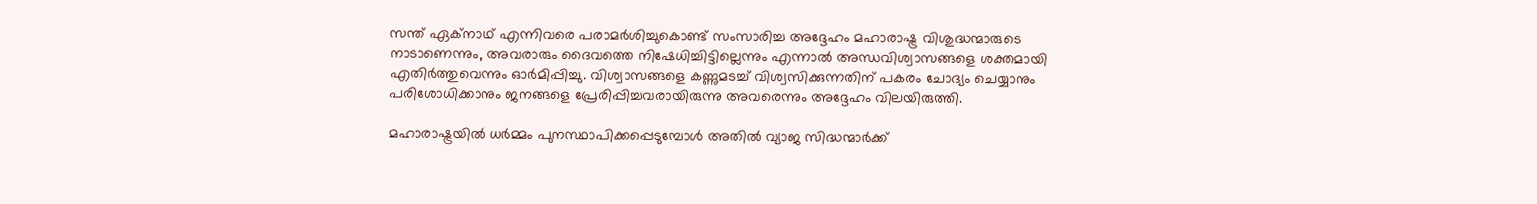സന്ത് ഏക്നാഥ് എന്നിവരെ പരാമർശിച്ചുകൊണ്ട് സംസാരിച്ച അദ്ദേഹം മഹാരാഷ്ട്ര വിശുദ്ധന്മാരുടെ നാടാണെന്നും, അവരാരും ദൈവത്തെ നിഷേധിച്ചിട്ടില്ലെന്നും എന്നാൽ അന്ധവിശ്വാസങ്ങളെ ശക്തമായി എതിർത്തുവെന്നും ഓർമിപ്പിച്ചു. വിശ്വാസങ്ങളെ കണ്ണുമടച്ച് വിശ്വസിക്കുന്നതിന് പകരം ചോദ്യം ചെയ്യാനും പരിശോധിക്കാനും ജനങ്ങളെ പ്രേരിപ്പിച്ചവരായിരുന്നു അവരെന്നും അദ്ദേഹം വിലയിരുത്തി.

മഹാരാഷ്ട്രയിൽ ധർമ്മം പുനസ്ഥാപിക്കപ്പെടുമ്പോൾ അതിൽ വ്യാജ സിദ്ധന്മാർക്ക്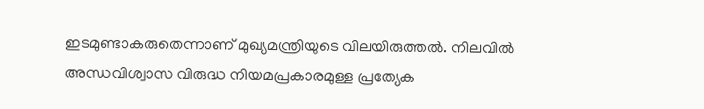ഇടമുണ്ടാകരുതെന്നാണ് മുഖ‍്യമന്ത്രിയുടെ വിലയിരുത്തൽ. നിലവിൽ അന്ധവിശ്വാസ വിരുദ്ധ നിയമപ്രകാരമുള്ള പ്രത്യേക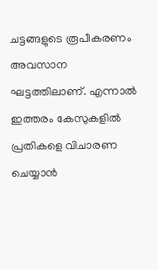ചട്ടങ്ങളുടെ രൂപീകരണം അവസാന ഘട്ടത്തിലാണ്. എന്നാൽ ഇത്തരം കേസുകളിൽ പ്രതികളെ വിചാരണ ചെയ്യാൻ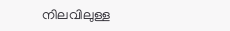നിലവിലുള്ള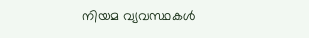നിയമ വ്യവസ്ഥകൾ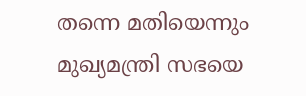തന്നെ മതിയെന്നും മുഖ്യമന്ത്രി സഭയെ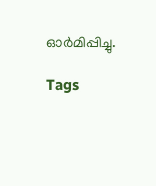ഓർമിപ്പിച്ചു.

Tags